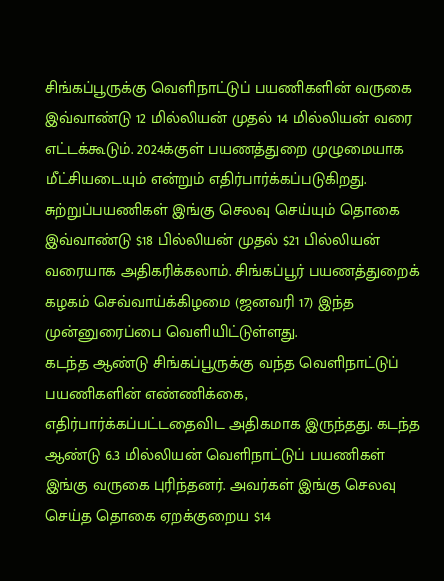சிங்கப்பூருக்கு வெளிநாட்டுப் பயணிகளின் வருகை இவ்வாண்டு 12 மில்லியன் முதல் 14 மில்லியன் வரை எட்டக்கூடும். 2024க்குள் பயணத்துறை முழுமையாக மீட்சியடையும் என்றும் எதிர்பார்க்கப்படுகிறது.
சுற்றுப்பயணிகள் இங்கு செலவு செய்யும் தொகை இவ்வாண்டு $18 பில்லியன் முதல் $21 பில்லியன் வரையாக அதிகரிக்கலாம். சிங்கப்பூர் பயணத்துறைக் கழகம் செவ்வாய்க்கிழமை (ஜனவரி 17) இந்த முன்னுரைப்பை வெளியிட்டுள்ளது.
கடந்த ஆண்டு சிங்கப்பூருக்கு வந்த வெளிநாட்டுப் பயணிகளின் எண்ணிக்கை, எதிர்பார்க்கப்பட்டதைவிட அதிகமாக இருந்தது. கடந்த ஆண்டு 6.3 மில்லியன் வெளிநாட்டுப் பயணிகள் இங்கு வருகை புரிந்தனர். அவர்கள் இங்கு செலவு செய்த தொகை ஏறக்குறைய $14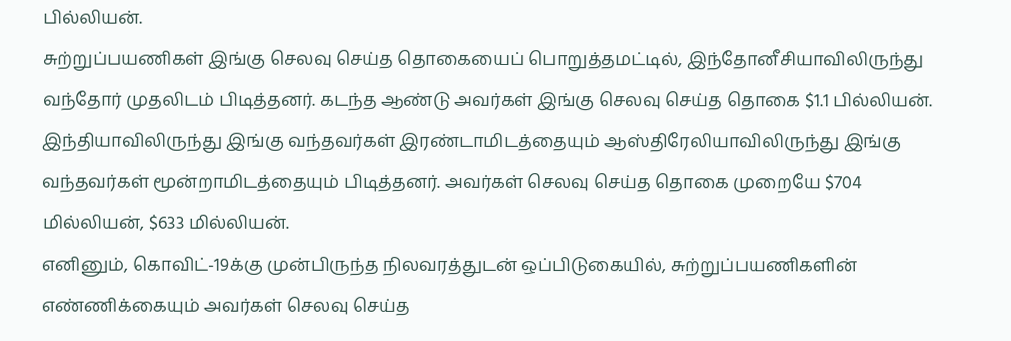பில்லியன்.
சுற்றுப்பயணிகள் இங்கு செலவு செய்த தொகையைப் பொறுத்தமட்டில், இந்தோனீசியாவிலிருந்து வந்தோர் முதலிடம் பிடித்தனர். கடந்த ஆண்டு அவர்கள் இங்கு செலவு செய்த தொகை $1.1 பில்லியன்.
இந்தியாவிலிருந்து இங்கு வந்தவர்கள் இரண்டாமிடத்தையும் ஆஸ்திரேலியாவிலிருந்து இங்கு வந்தவர்கள் மூன்றாமிடத்தையும் பிடித்தனர். அவர்கள் செலவு செய்த தொகை முறையே $704 மில்லியன், $633 மில்லியன்.
எனினும், கொவிட்-19க்கு முன்பிருந்த நிலவரத்துடன் ஒப்பிடுகையில், சுற்றுப்பயணிகளின் எண்ணிக்கையும் அவர்கள் செலவு செய்த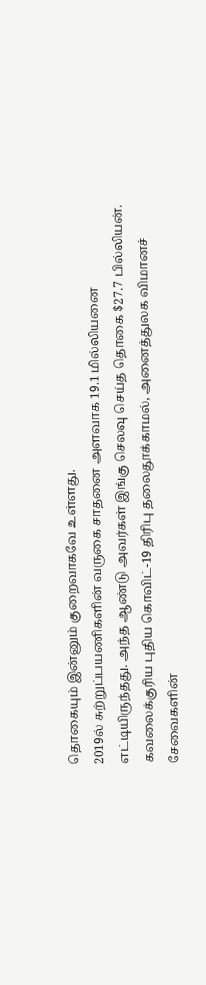தொகையும் இன்னும் குறைவாகவே உள்ளது.
2019ல் சுற்றுப்பயணிகளின் வருகை சாதனை அளவாக 19.1 மில்லியனை எட்டியிருந்தது. அந்த ஆண்டு அவர்கள் இங்கு செலவு செய்த தொகை $27.7 பில்லியன்.
கவலைக்குரிய புதிய கொவிட்-19 திரிபு தலைதூக்காமல், அனைத்துலக விமானச் சேவைகளின்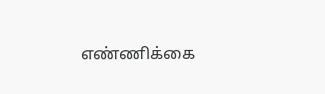எண்ணிக்கை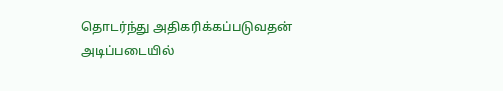தொடர்ந்து அதிகரிக்கப்படுவதன் அடிப்படையில்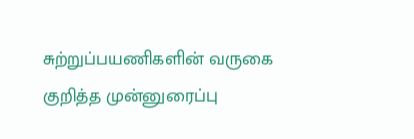சுற்றுப்பயணிகளின் வருகை குறித்த முன்னுரைப்பு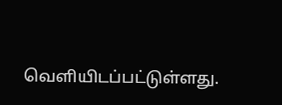வெளியிடப்பட்டுள்ளது.